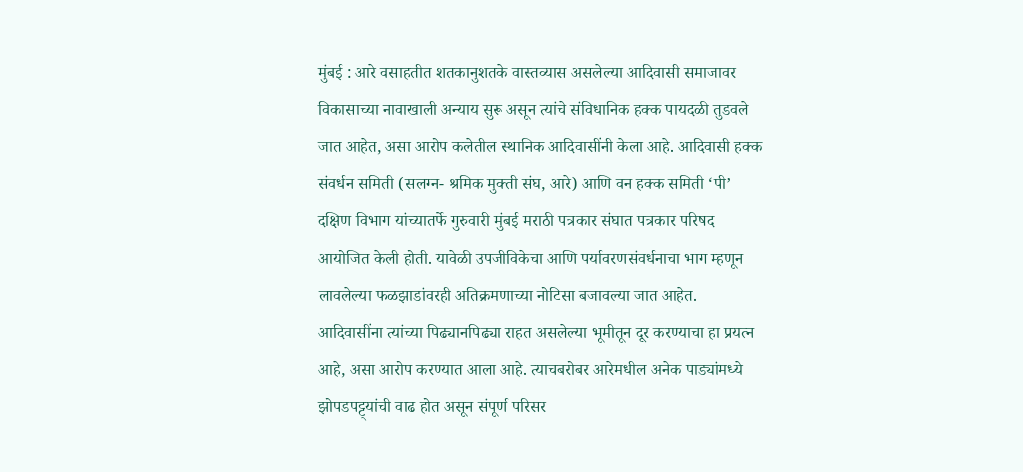मुंबई : आरे वसाहतीत शतकानुशतके वास्तव्यास असलेल्या आदिवासी समाजावर विकासाच्या नावाखाली अन्याय सुरू असून त्यांचे संविधानिक हक्क पायदळी तुडवले जात आहेत, असा आरोप कलेतील स्थानिक आदिवासींनी केला आहे. आदिवासी हक्क संवर्धन समिती (सलग्न- श्रमिक मुक्ती संघ, आरे) आणि वन हक्क समिती ‘पी’ दक्षिण विभाग यांच्यातर्फे गुरुवारी मुंबई मराठी पत्रकार संघात पत्रकार परिषद आयोजित केली होती. यावेळी उपजीविकेचा आणि पर्यावरणसंवर्धनाचा भाग म्हणून लावलेल्या फळझाडांवरही अतिक्रमणाच्या नोटिसा बजावल्या जात आहेत. आदिवासींना त्यांच्या पिढ्यानपिढ्या राहत असलेल्या भूमीतून दूर करण्याचा हा प्रयत्न आहे, असा आरोप करण्यात आला आहे. त्याचबरोबर आरेमधील अनेक पाड्यांमध्ये झोपडपट्ट्यांची वाढ होत असून संपूर्ण परिसर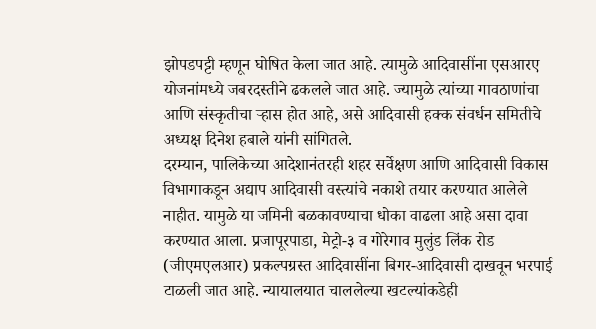झोपडपट्टी म्हणून घोषित केला जात आहे. त्यामुळे आदिवासींना एसआरए योजनांमध्ये जबरदस्तीने ढकलले जात आहे. ज्यामुळे त्यांच्या गावठाणांचा आणि संस्कृतीचा ऱ्हास होत आहे, असे आदिवासी हक्क संवर्धन समितीचे अध्यक्ष दिनेश हबाले यांनी सांगितले.
दरम्यान, पालिकेच्या आदेशानंतरही शहर सर्वेक्षण आणि आदिवासी विकास विभागाकडून अद्याप आदिवासी वस्त्यांचे नकाशे तयार करण्यात आलेले नाहीत. यामुळे या जमिनी बळकावण्याचा धोका वाढला आहे असा दावा करण्यात आला. प्रजापूरपाडा, मेट्रो-३ व गोरेगाव मुलुंड लिंक रोड (जीएमएलआर) प्रकल्पग्रस्त आदिवासींना बिगर-आदिवासी दाखवून भरपाई टाळली जात आहे. न्यायालयात चाललेल्या खटल्यांकडेही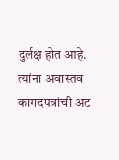दुर्लक्ष होत आहे. त्यांना अवास्तव कागदपत्रांची अट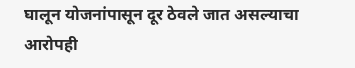घालून योजनांपासून दूर ठेवले जात असल्याचा आरोपही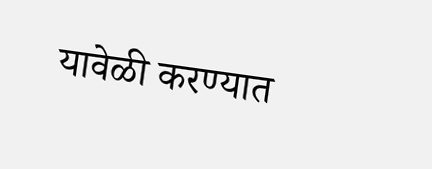यावेळी करण्यात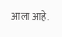आला आहे.